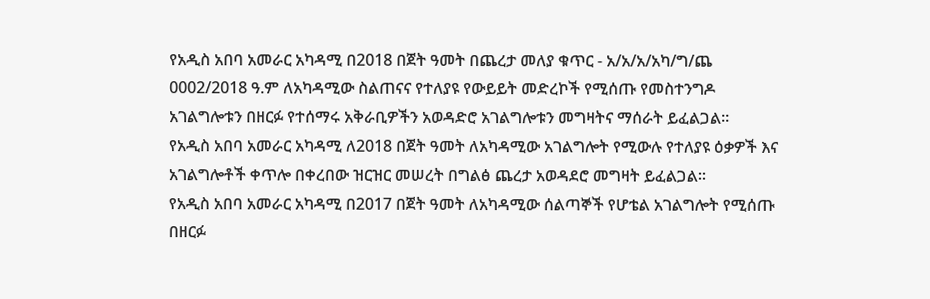የአዲስ አበባ አመራር አካዳሚ በ2018 በጀት ዓመት በጨረታ መለያ ቁጥር - አ/አ/አ/አካ/ግ/ጨ 0002/2018 ዓ.ም ለአካዳሚው ስልጠናና የተለያዩ የውይይት መድረኮች የሚሰጡ የመስተንግዶ አገልግሎቱን በዘርፉ የተሰማሩ አቅራቢዎችን አወዳድሮ አገልግሎቱን መግዛትና ማሰራት ይፈልጋል።
የአዲስ አበባ አመራር አካዳሚ ለ2018 በጀት ዓመት ለአካዳሚው አገልግሎት የሚውሉ የተለያዩ ዕቃዎች እና አገልግሎቶች ቀጥሎ በቀረበው ዝርዝር መሠረት በግልፅ ጨረታ አወዳደሮ መግዛት ይፈልጋል፡፡
የአዲስ አበባ አመራር አካዳሚ በ2017 በጀት ዓመት ለአካዳሚው ሰልጣኞች የሆቴል አገልግሎት የሚሰጡ በዘርፉ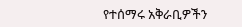የተሰማሩ አቅራቢዎችን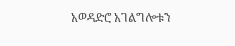አወዳድሮ አገልግሎቱን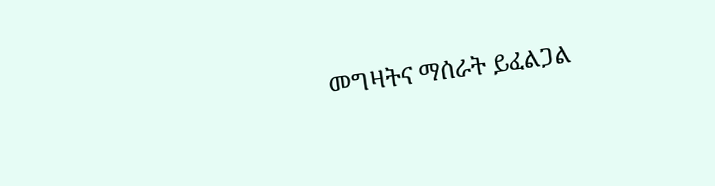መግዛትና ማሰራት ይፈልጋል